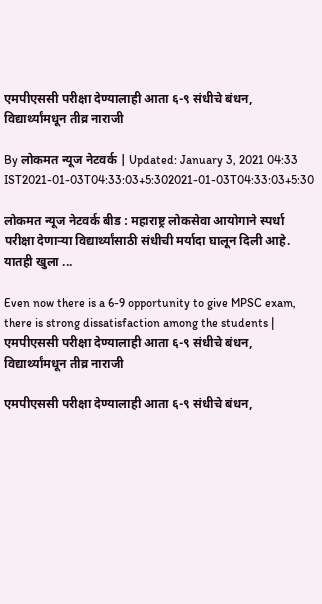एमपीएससी परीक्षा देण्यालाही आता ६-९ संधीचे बंधन, विद्यार्थ्यांमधून तीव्र नाराजी

By लोकमत न्यूज नेटवर्क | Updated: January 3, 2021 04:33 IST2021-01-03T04:33:03+5:302021-01-03T04:33:03+5:30

लोकमत न्यूज नेटवर्क बीड : महाराष्ट्र लोकसेवा आयोगाने स्पर्धा परीक्षा देणाऱ्या विद्यार्थ्यांसाठी संधीची मर्यादा घालून दिली आहे. यातही खुला ...

Even now there is a 6-9 opportunity to give MPSC exam, there is strong dissatisfaction among the students | एमपीएससी परीक्षा देण्यालाही आता ६-९ संधीचे बंधन, विद्यार्थ्यांमधून तीव्र नाराजी

एमपीएससी परीक्षा देण्यालाही आता ६-९ संधीचे बंधन,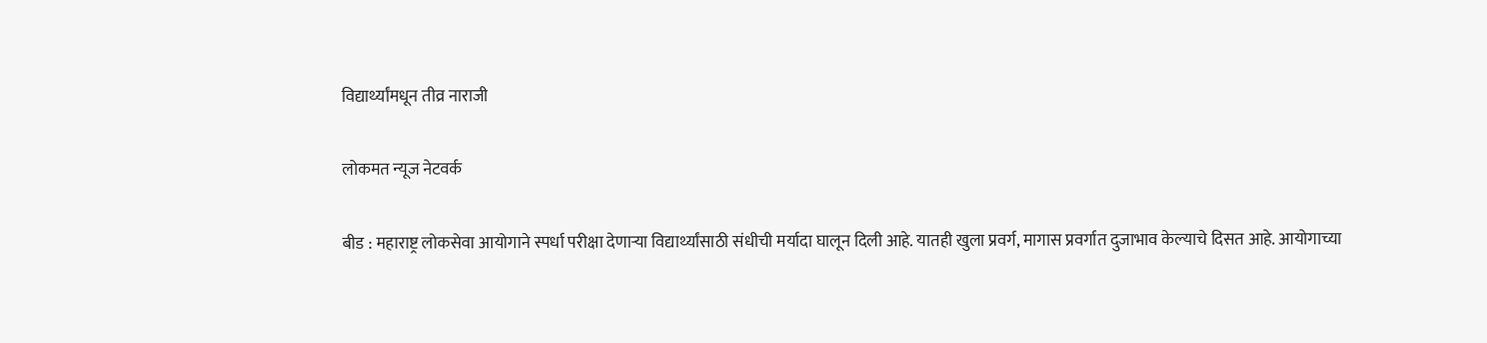विद्यार्थ्यांमधून तीव्र नाराजी

लोकमत न्यूज नेटवर्क

बीड : महाराष्ट्र लोकसेवा आयोगाने स्पर्धा परीक्षा देणाऱ्या विद्यार्थ्यांसाठी संधीची मर्यादा घालून दिली आहे. यातही खुला प्रवर्ग, मागास प्रवर्गात दुजाभाव केल्याचे दिसत आहे. आयोगाच्या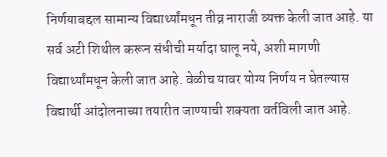निर्णयाबद्दल सामान्य विद्यार्थ्यांमधून तीव्र नाराजी व्यक्त केली जात आहे. या सर्व अटी शिथील करून संधीची मर्यादा घालू नये, अशी मागणी विद्यार्थ्यांमधून केली जात आहे. वेळीच यावर योग्य निर्णय न घेतल्यास विद्यार्थी आंदोलनाच्या तयारीत जाण्याची शक्यता वर्तविली जात आहे.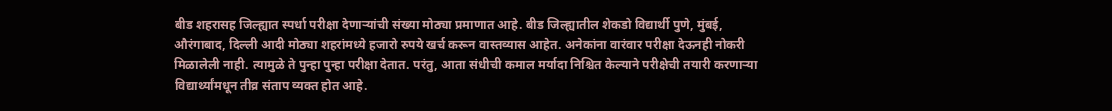बीड शहरासह जिल्ह्यात स्पर्धा परीक्षा देणाऱ्यांची संख्या मोठ्या प्रमाणात आहे. बीड जिल्ह्यातील शेकडो विद्यार्थी पुणे, मुंबई, औरंगाबाद, दिल्ली आदी मोठ्या शहरांमध्ये हजारो रुपये खर्च करून वास्तव्यास आहेत. अनेकांना वारंवार परीक्षा देऊनही नोकरी मिळालेली नाही. त्यामुळे ते पुन्हा पुन्हा परीक्षा देतात. परंतु, आता संधीची कमाल मर्यादा निश्चित केल्याने परीक्षेची तयारी करणाऱ्या विद्यार्थ्यांमधून तीव्र संताप व्यक्त होत आहे.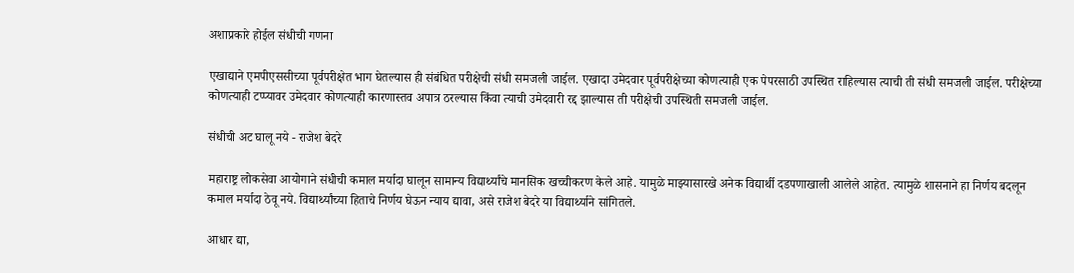अशाप्रकारे होईल संधीची गणना

एखाद्याने एमपीएससीच्या पूर्वपरीक्षेत भाग घेतल्यास ही संबंधित परीक्षेची संधी समजली जाईल. एखादा उमेदवार पूर्वपरीक्षेच्या कोणत्याही एक पेपरसाठी उपस्थित राहिल्यास त्याची ती संधी समजली जाईल. परीक्षेच्या कोणत्याही टप्प्यावर उमेदवार कोणत्याही कारणास्तव अपात्र ठरल्यास किंवा त्याची उमेदवारी रद्द झाल्यास ती परीक्षेची उपस्थिती समजली जाईल.

संधीची अट घालू नये - राजेश बेदरे

महाराष्ट्र लोकसेवा आयोगाने संधीची कमाल मर्यादा घालून सामान्य विद्यार्थ्यांचे मानसिक खच्चीकरण केले आहे. यामुळे माझ्यासारखे अनेक विद्यार्थी दडपणाखाली आलेले आहेत. त्यामुळे शासनाने हा निर्णय बदलून कमाल मर्यादा ठेवू नये. विद्यार्थ्यांच्या हिताचे निर्णय घेऊन न्याय द्यावा, असे राजेश बेदरे या विद्यार्थ्याने सांगितले.

आधार द्या,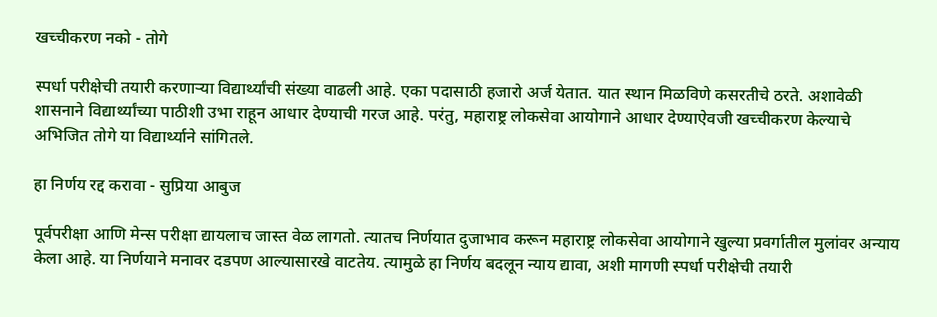खच्चीकरण नको - तोगे

स्पर्धा परीक्षेची तयारी करणाऱ्या विद्यार्थ्यांची संख्या वाढली आहे. एका पदासाठी हजारो अर्ज येतात. यात स्थान मिळविणे कसरतीचे ठरते. अशावेळी शासनाने विद्यार्थ्यांच्या पाठीशी उभा राहून आधार देण्याची गरज आहे. परंतु, महाराष्ट्र लोकसेवा आयोगाने आधार देण्याऐवजी खच्चीकरण केल्याचे अभिजित तोगे या विद्यार्थ्याने सांगितले.

हा निर्णय रद्द करावा - सुप्रिया आबुज

पूर्वपरीक्षा आणि मेन्स परीक्षा द्यायलाच जास्त वेळ लागतो. त्यातच निर्णयात दुजाभाव करून महाराष्ट्र लोकसेवा आयोगाने खुल्या प्रवर्गातील मुलांवर अन्याय केला आहे. या निर्णयाने मनावर दडपण आल्यासारखे वाटतेय. त्यामुळे हा निर्णय बदलून न्याय द्यावा, अशी मागणी स्पर्धा परीक्षेची तयारी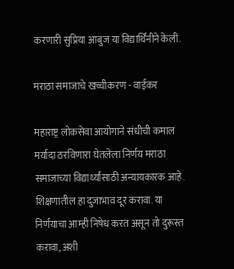करणारी सुप्रिया आबुज या विद्यार्थिनीने केली.

मराठा समाजाचे खच्चीकरण - वाईकर

महाराष्ट्र लोकसेवा आयोगाने संधीची कमाल मर्यादा ठरविणारा घेतलेला निर्णय मराठा समाजाच्या विद्यार्थ्यांसाठी अन्यायकारक आहे. शिक्षणातील हा दुजाभाव दूर करावा. या निर्णयाचा आम्ही निषेध करत असून तो दुरूस्त करावा, अशी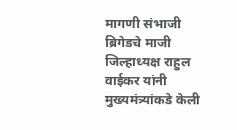मागणी संभाजी ब्रिगेडचे माजी जिल्हाध्यक्ष राहुल वाईकर यांनी मुख्यमंत्र्यांकडे केली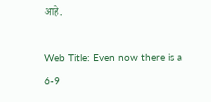आहे.

Web Title: Even now there is a 6-9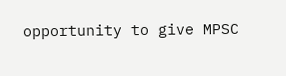opportunity to give MPSC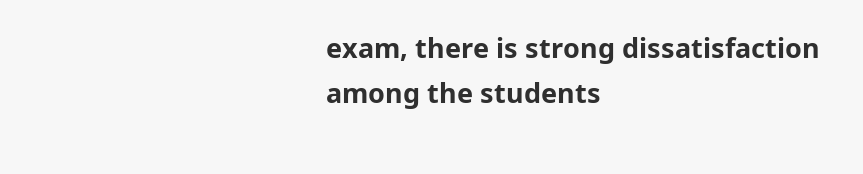exam, there is strong dissatisfaction among the students